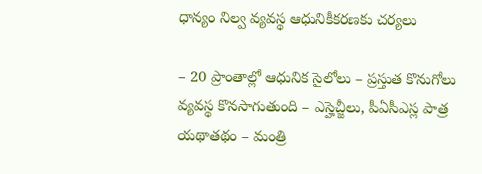ధాన్యం నిల్వ వ్యవస్థ ఆధునికీకరణకు చర్యలు

– 20 ప్రాంతాల్లో ఆధునిక సైలోలు – ప్రస్తుత కొనుగోలు వ్యవస్థ కొనసాగుతుంది – ఎస్హెచ్జీలు, పీఏసీఎస్ల పాత్ర యథాతథం – మంత్రి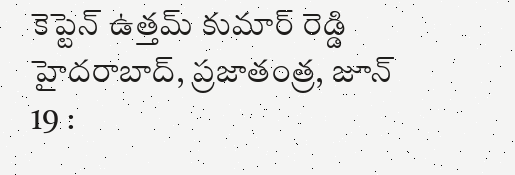కెప్టెన్ ఉత్తమ్ కుమార్ రెడ్డి హైదరాబాద్, ప్రజాతంత్ర, జూన్ 19 :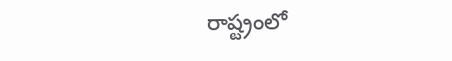రాష్ట్రంలో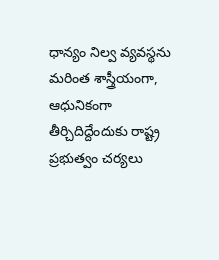ధాన్యం నిల్వ వ్యవస్థను మరింత శాస్త్రీయంగా, ఆధునికంగా తీర్చిదిద్దేందుకు రాష్ట్ర ప్రభుత్వం చర్యలు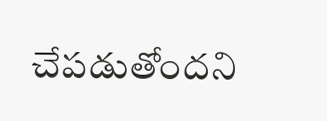చేపడుతోందని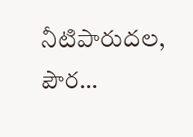నీటిపారుదల, పౌర…